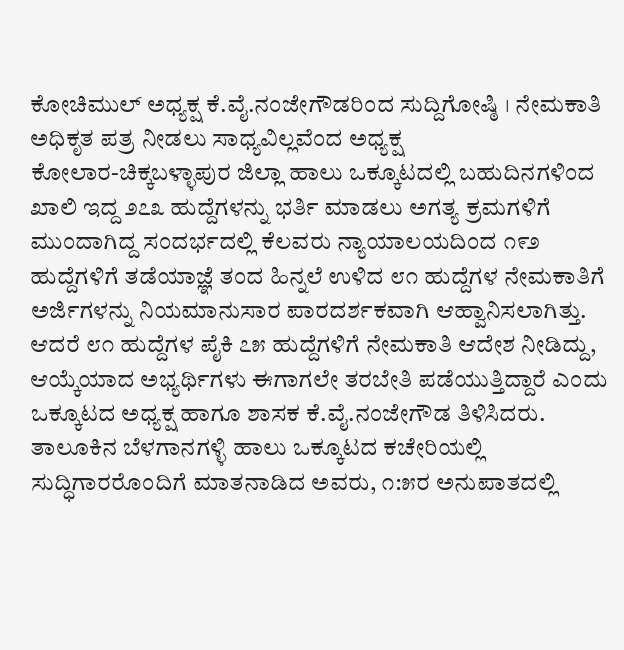ಕೋಚಿಮುಲ್ ಅಧ್ಯಕ್ಷ ಕೆ.ವೈ.ನಂಜೇಗೌಡರಿಂದ ಸುದ್ದಿಗೋಷ್ಠಿ । ನೇಮಕಾತಿ ಅಧಿಕೃತ ಪತ್ರ ನೀಡಲು ಸಾಧ್ಯವಿಲ್ಲವೆಂದ ಅಧ್ಯಕ್ಷ
ಕೋಲಾರ-ಚಿಕ್ಕಬಳ್ಳಾಪುರ ಜಿಲ್ಲಾ ಹಾಲು ಒಕ್ಕೂಟದಲ್ಲಿ ಬಹುದಿನಗಳಿಂದ ಖಾಲಿ ಇದ್ದ ೨೭೩ ಹುದ್ದೆಗಳನ್ನು ಭರ್ತಿ ಮಾಡಲು ಅಗತ್ಯ ಕ್ರಮಗಳಿಗೆ ಮುಂದಾಗಿದ್ದ ಸಂದರ್ಭದಲ್ಲಿ ಕೆಲವರು ನ್ಯಾಯಾಲಯದಿಂದ ೧೯೨ ಹುದ್ದೆಗಳಿಗೆ ತಡೆಯಾಜ್ಞೆ ತಂದ ಹಿನ್ನಲೆ ಉಳಿದ ೮೧ ಹುದ್ದೆಗಳ ನೇಮಕಾತಿಗೆ ಅರ್ಜಿಗಳನ್ನು ನಿಯಮಾನುಸಾರ ಪಾರದರ್ಶಕವಾಗಿ ಆಹ್ವಾನಿಸಲಾಗಿತ್ತು. ಆದರೆ ೮೧ ಹುದ್ದೆಗಳ ಪೈಕಿ ೭೫ ಹುದ್ದೆಗಳಿಗೆ ನೇಮಕಾತಿ ಆದೇಶ ನೀಡಿದ್ದು, ಆಯ್ಕೆಯಾದ ಅಭ್ಯರ್ಥಿಗಳು ಈಗಾಗಲೇ ತರಬೇತಿ ಪಡೆಯುತ್ತಿದ್ದಾರೆ ಎಂದು ಒಕ್ಕೂಟದ ಅಧ್ಯಕ್ಷ ಹಾಗೂ ಶಾಸಕ ಕೆ.ವೈ.ನಂಜೇಗೌಡ ತಿಳಿಸಿದರು.
ತಾಲೂಕಿನ ಬೆಳಗಾನಗಳ್ಳಿ ಹಾಲು ಒಕ್ಕೂಟದ ಕಚೇರಿಯಲ್ಲಿ ಸುದ್ಧಿಗಾರರೊಂದಿಗೆ ಮಾತನಾಡಿದ ಅವರು, ೧:೫ರ ಅನುಪಾತದಲ್ಲಿ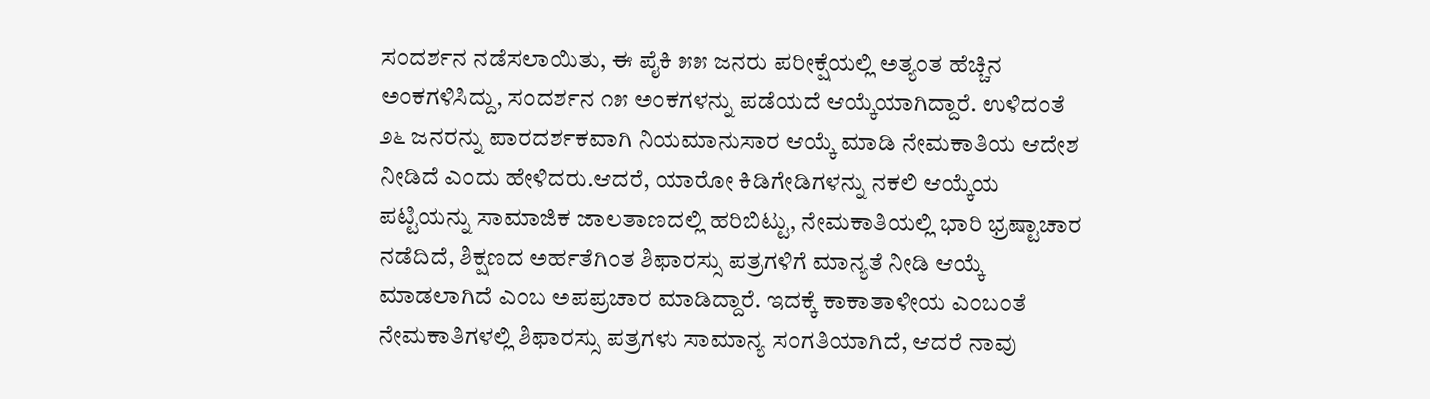ಸಂದರ್ಶನ ನಡೆಸಲಾಯಿತು, ಈ ಪೈಕಿ ೫೫ ಜನರು ಪರೀಕ್ಷೆಯಲ್ಲಿ ಅತ್ಯಂತ ಹೆಚ್ಚಿನ ಅಂಕಗಳಿಸಿದ್ದು, ಸಂದರ್ಶನ ೧೫ ಅಂಕಗಳನ್ನು ಪಡೆಯದೆ ಆಯ್ಕೆಯಾಗಿದ್ದಾರೆ. ಉಳಿದಂತೆ ೨೬ ಜನರನ್ನು ಪಾರದರ್ಶಕವಾಗಿ ನಿಯಮಾನುಸಾರ ಆಯ್ಕೆ ಮಾಡಿ ನೇಮಕಾತಿಯ ಆದೇಶ ನೀಡಿದೆ ಎಂದು ಹೇಳಿದರು.ಆದರೆ, ಯಾರೋ ಕಿಡಿಗೇಡಿಗಳನ್ನು ನಕಲಿ ಆಯ್ಕೆಯ ಪಟ್ಟಿಯನ್ನು ಸಾಮಾಜಿಕ ಜಾಲತಾಣದಲ್ಲಿ ಹರಿಬಿಟ್ಟು, ನೇಮಕಾತಿಯಲ್ಲಿ ಭಾರಿ ಭ್ರಷ್ಟಾಚಾರ ನಡೆದಿದೆ, ಶಿಕ್ಷಣದ ಅರ್ಹತೆಗಿಂತ ಶಿಫಾರಸ್ಸು ಪತ್ರಗಳಿಗೆ ಮಾನ್ಯತೆ ನೀಡಿ ಆಯ್ಕೆ ಮಾಡಲಾಗಿದೆ ಎಂಬ ಅಪಪ್ರಚಾರ ಮಾಡಿದ್ದಾರೆ. ಇದಕ್ಕೆ ಕಾಕಾತಾಳೀಯ ಎಂಬಂತೆ ನೇಮಕಾತಿಗಳಲ್ಲಿ ಶಿಫಾರಸ್ಸು ಪತ್ರಗಳು ಸಾಮಾನ್ಯ ಸಂಗತಿಯಾಗಿದೆ, ಆದರೆ ನಾವು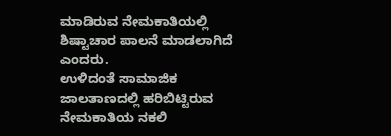ಮಾಡಿರುವ ನೇಮಕಾತಿಯಲ್ಲಿ ಶಿಷ್ಟಾಚಾರ ಪಾಲನೆ ಮಾಡಲಾಗಿದೆ ಎಂದರು.
ಉಳಿದಂತೆ ಸಾಮಾಜಿಕ ಜಾಲತಾಣದಲ್ಲಿ ಹರಿಬಿಟ್ಟಿರುವ ನೇಮಕಾತಿಯ ನಕಲಿ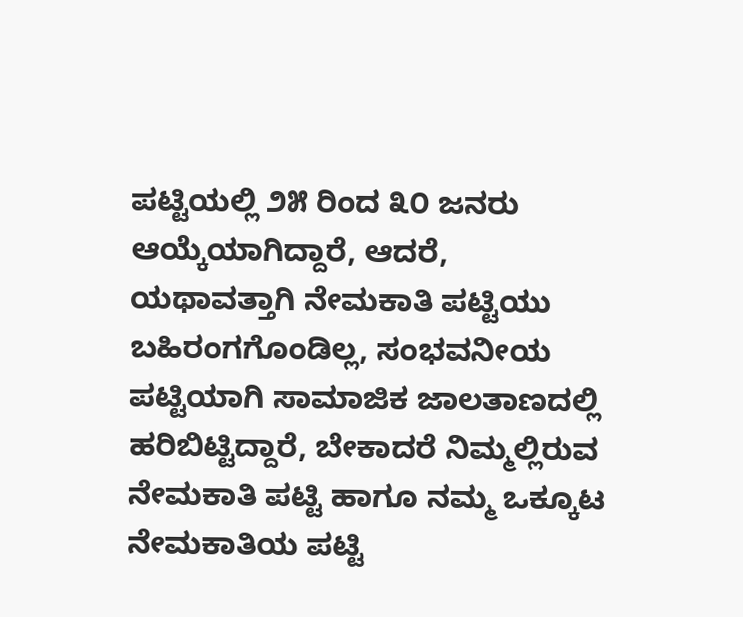ಪಟ್ಟಿಯಲ್ಲಿ ೨೫ ರಿಂದ ೩೦ ಜನರು ಆಯ್ಕೆಯಾಗಿದ್ದಾರೆ, ಆದರೆ, ಯಥಾವತ್ತಾಗಿ ನೇಮಕಾತಿ ಪಟ್ಟಿಯು ಬಹಿರಂಗಗೊಂಡಿಲ್ಲ, ಸಂಭವನೀಯ ಪಟ್ಟಿಯಾಗಿ ಸಾಮಾಜಿಕ ಜಾಲತಾಣದಲ್ಲಿ ಹರಿಬಿಟ್ಟಿದ್ದಾರೆ, ಬೇಕಾದರೆ ನಿಮ್ಮಲ್ಲಿರುವ ನೇಮಕಾತಿ ಪಟ್ಟಿ ಹಾಗೂ ನಮ್ಮ ಒಕ್ಕೂಟ ನೇಮಕಾತಿಯ ಪಟ್ಟಿ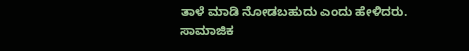ತಾಳೆ ಮಾಡಿ ನೋಡಬಹುದು ಎಂದು ಹೇಳಿದರು.
ಸಾಮಾಜಿಕ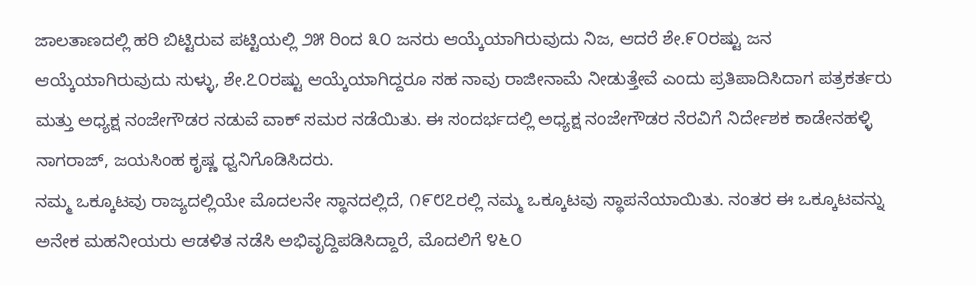ಜಾಲತಾಣದಲ್ಲಿ ಹರಿ ಬಿಟ್ಟಿರುವ ಪಟ್ಟಿಯಲ್ಲಿ ೨೫ ರಿಂದ ೩೦ ಜನರು ಆಯ್ಕೆಯಾಗಿರುವುದು ನಿಜ, ಆದರೆ ಶೇ.೯೦ರಷ್ಟು ಜನ ಆಯ್ಕೆಯಾಗಿರುವುದು ಸುಳ್ಳು, ಶೇ.೭೦ರಷ್ಟು ಆಯ್ಕೆಯಾಗಿದ್ದರೂ ಸಹ ನಾವು ರಾಜೀನಾಮೆ ನೀಡುತ್ತೇವೆ ಎಂದು ಪ್ರತಿಪಾದಿಸಿದಾಗ ಪತ್ರಕರ್ತರು ಮತ್ತು ಅಧ್ಯಕ್ಷ ನಂಜೇಗೌಡರ ನಡುವೆ ವಾಕ್ ಸಮರ ನಡೆಯಿತು. ಈ ಸಂದರ್ಭದಲ್ಲಿ ಅಧ್ಯಕ್ಷ ನಂಜೇಗೌಡರ ನೆರವಿಗೆ ನಿರ್ದೇಶಕ ಕಾಡೇನಹಳ್ಳಿ ನಾಗರಾಜ್, ಜಯಸಿಂಹ ಕೃಷ್ಣ ಧ್ವನಿಗೊಡಿಸಿದರು.
ನಮ್ಮ ಒಕ್ಕೂಟವು ರಾಜ್ಯದಲ್ಲಿಯೇ ಮೊದಲನೇ ಸ್ಥಾನದಲ್ಲಿದೆ, ೧೯೮೭ರಲ್ಲಿ ನಮ್ಮ ಒಕ್ಕೂಟವು ಸ್ಥಾಪನೆಯಾಯಿತು. ನಂತರ ಈ ಒಕ್ಕೂಟವನ್ನು ಅನೇಕ ಮಹನೀಯರು ಆಡಳಿತ ನಡೆಸಿ ಅಭಿವೃದ್ದಿಪಡಿಸಿದ್ದಾರೆ, ಮೊದಲಿಗೆ ೪೬೦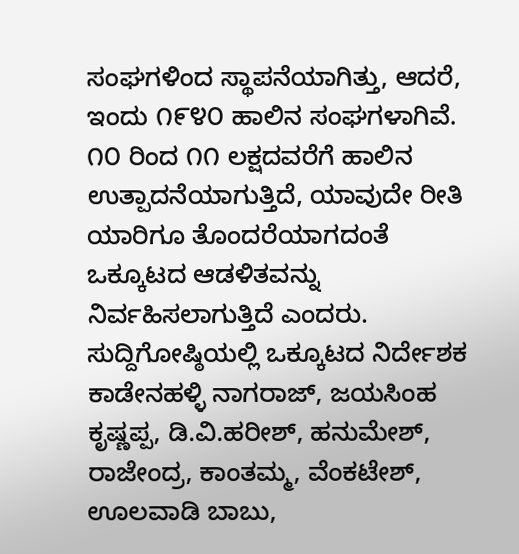ಸಂಘಗಳಿಂದ ಸ್ಥಾಪನೆಯಾಗಿತ್ತು, ಆದರೆ, ಇಂದು ೧೯೪೦ ಹಾಲಿನ ಸಂಘಗಳಾಗಿವೆ. ೧೦ ರಿಂದ ೧೧ ಲಕ್ಷದವರೆಗೆ ಹಾಲಿನ ಉತ್ಪಾದನೆಯಾಗುತ್ತಿದೆ, ಯಾವುದೇ ರೀತಿ ಯಾರಿಗೂ ತೊಂದರೆಯಾಗದಂತೆ ಒಕ್ಕೂಟದ ಆಡಳಿತವನ್ನು ನಿರ್ವಹಿಸಲಾಗುತ್ತಿದೆ ಎಂದರು.
ಸುದ್ದಿಗೋಷ್ಠಿಯಲ್ಲಿ ಒಕ್ಕೂಟದ ನಿರ್ದೇಶಕ ಕಾಡೇನಹಳ್ಳಿ ನಾಗರಾಜ್, ಜಯಸಿಂಹ ಕೃಷ್ಣಪ್ಪ, ಡಿ.ವಿ.ಹರೀಶ್, ಹನುಮೇಶ್, ರಾಜೇಂದ್ರ, ಕಾಂತಮ್ಮ, ವೆಂಕಟೇಶ್, ಊಲವಾಡಿ ಬಾಬು,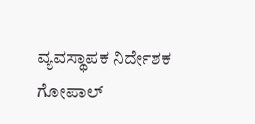ವ್ಯವಸ್ಥಾಪಕ ನಿರ್ದೇಶಕ ಗೋಪಾಲ್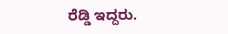ರೆಡ್ಡಿ ಇದ್ದರು.